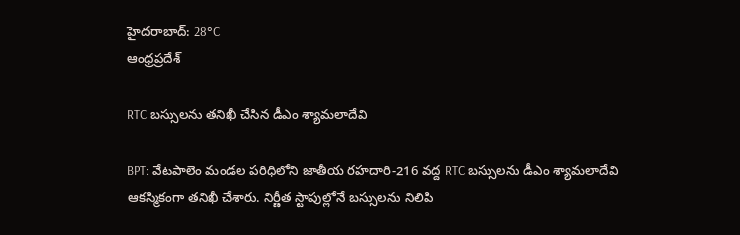హైదరాబాద్: 28°C
ఆంధ్రప్రదేశ్

RTC బస్సులను తనిఖీ చేసిన డీఎం శ్యామలాదేవి

BPT: వేటపాలెం మండల పరిధిలోని జాతీయ రహదారి-216 వద్ద RTC బస్సులను డీఎం శ్యామలాదేవి ఆకస్మికంగా తనిఖీ చేశారు. నిర్ణీత స్టాపుల్లోనే బస్సులను నిలిపి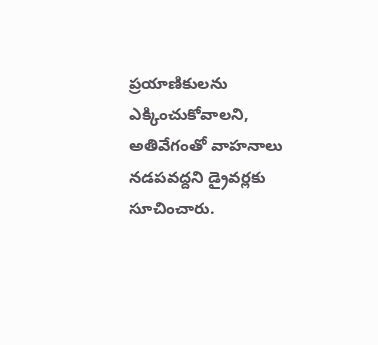ప్రయాణికులను ఎక్కించుకోవాలని, అతివేగంతో వాహనాలు నడపవద్దని డ్రైవర్లకు సూచించారు.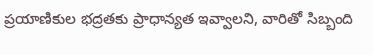ప్రయాణికుల భద్రతకు ప్రాధాన్యత ఇవ్వాలని, వారితో సిబ్బంది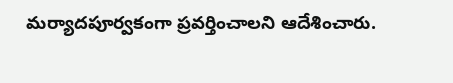మర్యాదపూర్వకంగా ప్రవర్తించాలని ఆదేశించారు.